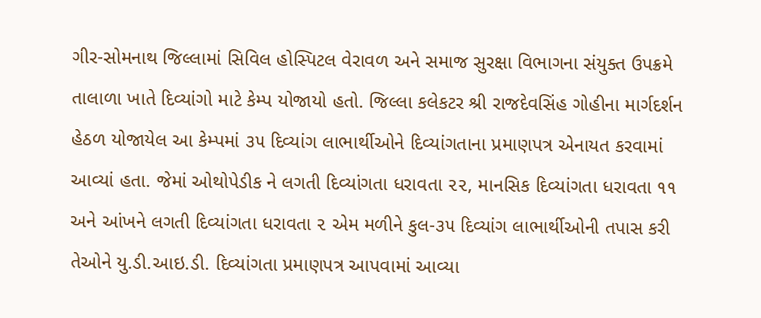ગીર-સોમનાથ જિલ્લામાં સિવિલ હોસ્પિટલ વેરાવળ અને સમાજ સુરક્ષા વિભાગના સંયુક્ત ઉપક્રમે તાલાળા ખાતે દિવ્યાંગો માટે કેમ્પ યોજાયો હતો. જિલ્લા કલેકટર શ્રી રાજદેવસિંહ ગોહીના માર્ગદર્શન હેઠળ યોજાયેલ આ કેમ્પમાં ૩૫ દિવ્યાંગ લાભાર્થીઓને દિવ્યાંગતાના પ્રમાણપત્ર એનાયત કરવામાં આવ્યાં હતા. જેમાં ઓથોપેડીક ને લગતી દિવ્યાંગતા ધરાવતા ૨૨, માનસિક દિવ્યાંગતા ધરાવતા ૧૧ અને આંખને લગતી દિવ્યાંગતા ધરાવતા ૨ એમ મળીને કુલ-૩૫ દિવ્યાંગ લાભાર્થીઓની તપાસ કરી તેઓને યુ.ડી.આઇ.ડી. દિવ્યાંગતા પ્રમાણપત્ર આપવામાં આવ્યા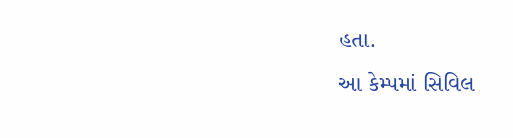હતા.
આ કેમ્પમાં સિવિલ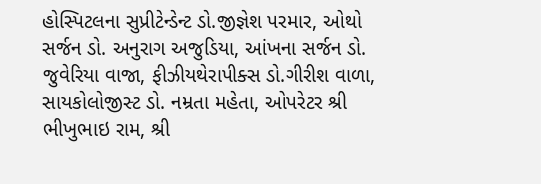હોસ્પિટલના સુપ્રીટેન્ડેન્ટ ડો.જીજ્ઞેશ પરમાર, ઓથો સર્જન ડો. અનુરાગ અજુડિયા, આંખના સર્જન ડો. જુવેરિયા વાજા, ફીઝીયથેરાપીક્સ ડો.ગીરીશ વાળા, સાયકોલોજીસ્ટ ડો. નમ્રતા મહેતા, ઓપરેટર શ્રી ભીખુભાઇ રામ, શ્રી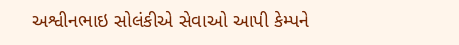અશ્વીનભાઇ સોલંકીએ સેવાઓ આપી કેમ્પને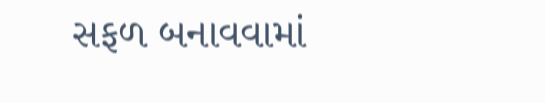સફળ બનાવવામાં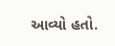આવ્યો હતો.